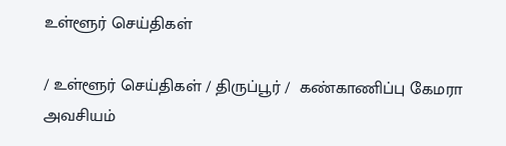உள்ளூர் செய்திகள்

/ உள்ளூர் செய்திகள் / திருப்பூர் /  கண்காணிப்பு கேமரா அவசியம்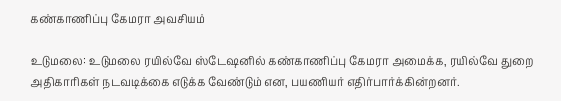கண்காணிப்பு கேமரா அவசியம்

உடுமலை: உடுமலை ரயில்வே ஸ்டேஷனில் கண்காணிப்பு கேமரா அமைக்க, ரயில்வே துறை அதிகாரிகள் நடவடிக்கை எடுக்க வேண்டும் என, பயணியர் எதிர்பார்க்கின்றனர்.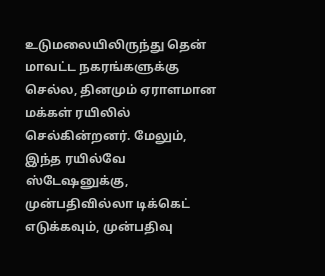உடுமலையிலிருந்து தென் மாவட்ட நகரங்களுக்கு செல்ல, தினமும் ஏராளமான மக்கள் ரயிலில் செல்கின்றனர். மேலும், இந்த ரயில்வே ஸ்டேஷனுக்கு, முன்பதிவில்லா டிக்கெட் எடுக்கவும், முன்பதிவு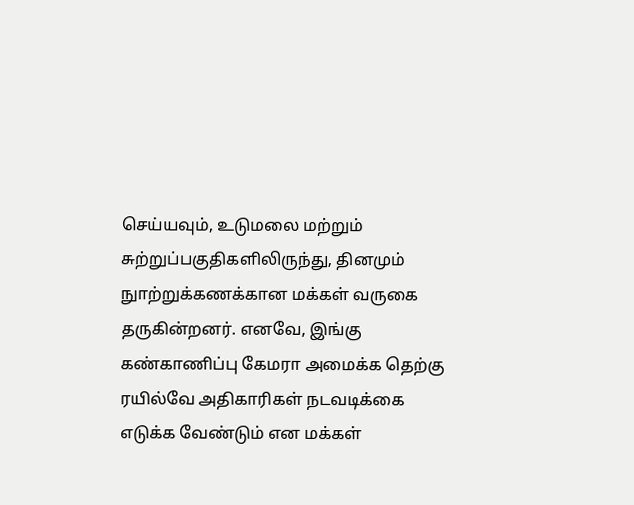செய்யவும், உடுமலை மற்றும் சுற்றுப்பகுதிகளிலிருந்து, தினமும் நுாற்றுக்கணக்கான மக்கள் வருகை தருகின்றனர். எனவே, இங்கு கண்காணிப்பு கேமரா அமைக்க தெற்கு ரயில்வே அதிகாரிகள் நடவடிக்கை எடுக்க வேண்டும் என மக்கள்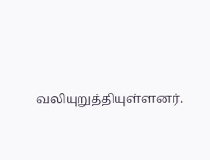வலியுறுத்தியுள்ளனர்.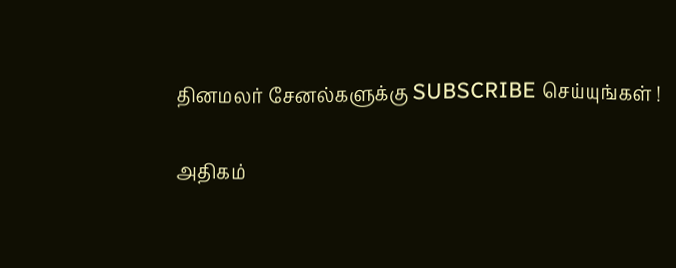தினமலர் சேனல்களுக்கு SUBSCRIBE செய்யுங்கள் !

அதிகம்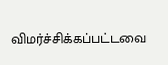விமர்ச்சிக்கப்பட்டவை